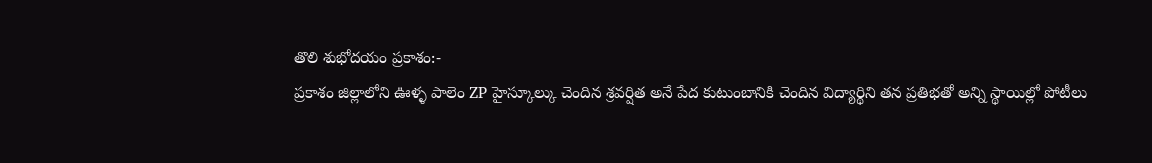తొలి శుభోదయం ప్రకాశం:-
ప్రకాశం జిల్లాలోని ఊళ్ళ పాలెం ZP హైస్కూల్కు చెందిన శ్రవర్షిత అనే పేద కుటుంబానికి చెందిన విద్యార్థిని తన ప్రతిభతో అన్ని స్థాయిల్లో పోటీలు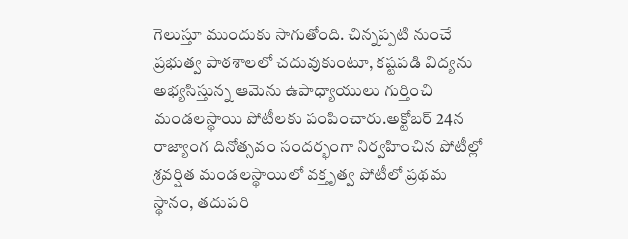గెలుస్తూ ముందుకు సాగుతోంది. చిన్నప్పటి నుంచే ప్రభుత్వ పాఠశాలలో చదువుకుంటూ, కష్టపడి విద్యను అభ్యసిస్తున్న ఆమెను ఉపాధ్యాయులు గుర్తించి మండలస్థాయి పోటీలకు పంపించారు.అక్టోబర్ 24న రాజ్యాంగ దినోత్సవం సందర్భంగా నిర్వహించిన పోటీల్లో శ్రవర్షిత మండలస్థాయిలో వక్తృత్వ పోటీలో ప్రథమ స్థానం, తదుపరి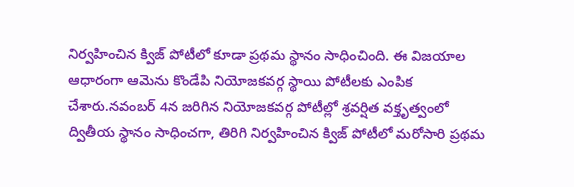నిర్వహించిన క్విజ్ పోటీలో కూడా ప్రథమ స్థానం సాధించింది. ఈ విజయాల ఆధారంగా ఆమెను కొండేపి నియోజకవర్గ స్థాయి పోటీలకు ఎంపిక చేశారు.నవంబర్ 4న జరిగిన నియోజకవర్గ పోటీల్లో శ్రవర్షిత వక్తృత్వంలో ద్వితీయ స్థానం సాధించగా, తిరిగి నిర్వహించిన క్విజ్ పోటీలో మరోసారి ప్రథమ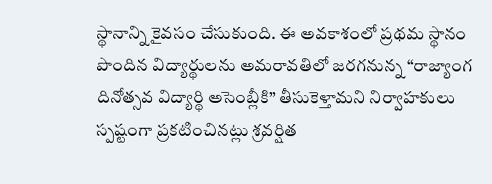స్థానాన్ని కైవసం చేసుకుంది. ఈ అవకాశంలో ప్రథమ స్థానం పొందిన విద్యార్థులను అమరావతిలో జరగనున్న “రాజ్యాంగ దినోత్సవ విద్యార్థి అసెంబ్లీకి” తీసుకెళ్తామని నిర్వాహకులు స్పష్టంగా ప్రకటించినట్లు శ్రవర్షిత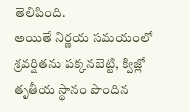తెలిపింది.
అయితే నిర్ణయ సమయంలో శ్రవర్షితను పక్కనబెట్టి, క్విజ్లో తృతీయ స్థానం పొందిన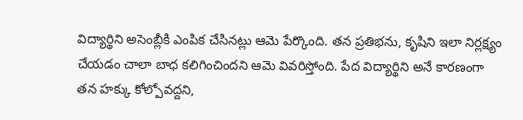విద్యార్థిని అసెంబ్లీకి ఎంపిక చేసినట్లు ఆమె పేర్కొంది. తన ప్రతిభను, కృషిని ఇలా నిర్లక్ష్యం చేయడం చాలా బాధ కలిగించిందని ఆమె వివరిస్తోంది. పేద విద్యార్థిని అనే కారణంగా తన హక్కు కోల్పోవద్దని,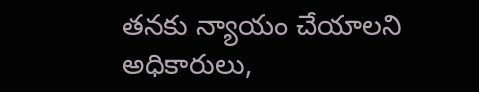తనకు న్యాయం చేయాలని అధికారులు,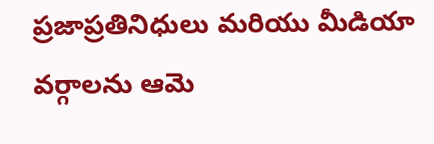ప్రజాప్రతినిధులు మరియు మీడియా వర్గాలను ఆమె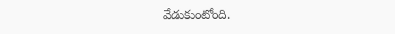వేడుకుంటోంది.